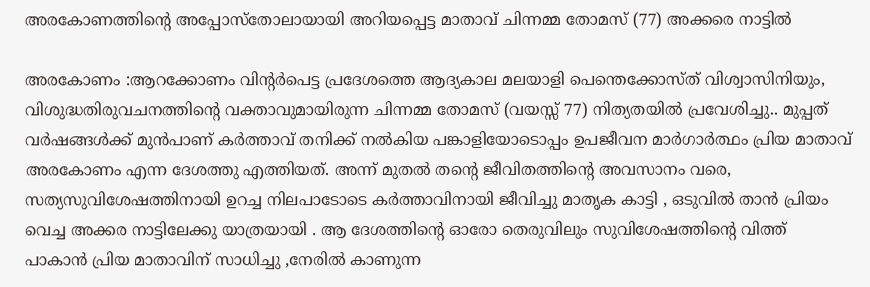അരകോണത്തിന്റെ അപ്പോസ്തോലായായി അറിയപ്പെട്ട മാതാവ് ചിന്നമ്മ തോമസ് (77) അക്കരെ നാട്ടിൽ

അരകോണം :ആറക്കോണം വിന്റർപെട്ട പ്രദേശത്തെ ആദ്യകാല മലയാളി പെന്തെക്കോസ്ത് വിശ്വാസിനിയും, വിശുദ്ധതിരുവചനത്തിന്റെ വക്താവുമായിരുന്ന ചിന്നമ്മ തോമസ് (വയസ്സ് 77) നിത്യതയിൽ പ്രവേശിച്ചു.. മുപ്പത് വർഷങ്ങൾക്ക് മുൻപാണ് കർത്താവ് തനിക്ക് നൽകിയ പങ്കാളിയോടൊപ്പം ഉപജീവന മാർഗാർത്ഥം പ്രിയ മാതാവ്
അരകോണം എന്ന ദേശത്തു എത്തിയത്. അന്ന് മുതൽ തന്റെ ജീവിതത്തിന്റെ അവസാനം വരെ, സത്യസുവിശേഷത്തിനായി ഉറച്ച നിലപാടോടെ കർത്താവിനായി ജീവിച്ചു മാതൃക കാട്ടി , ഒടുവിൽ താൻ പ്രിയം വെച്ച അക്കര നാട്ടിലേക്കു യാത്രയായി . ആ ദേശത്തിന്റെ ഓരോ തെരുവിലും സുവിശേഷത്തിന്റെ വിത്ത് പാകാൻ പ്രിയ മാതാവിന് സാധിച്ചു ,നേരിൽ കാണുന്ന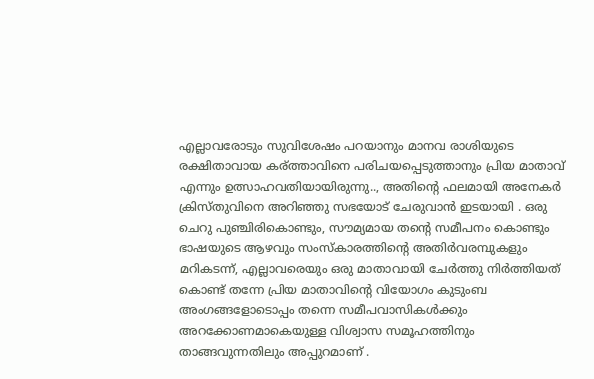എല്ലാവരോടും സുവിശേഷം പറയാനും മാനവ രാശിയുടെ രക്ഷിതാവായ കര്ത്താവിനെ പരിചയപ്പെടുത്താനും പ്രിയ മാതാവ് എന്നും ഉത്സാഹവതിയായിരുന്നു.., അതിന്റെ ഫലമായി അനേകർ ക്രിസ്തുവിനെ അറിഞ്ഞു സഭയോട് ചേരുവാൻ ഇടയായി . ഒരു ചെറു പുഞ്ചിരികൊണ്ടും, സൗമ്യമായ തന്റെ സമീപനം കൊണ്ടും ഭാഷയുടെ ആഴവും സംസ്കാരത്തിന്റെ അതിര്‍വരമ്പുകളും മറികടന്ന്, എല്ലാവരെയും ഒരു മാതാവായി ചേർത്തു നിർത്തിയത് കൊണ്ട് തന്നേ പ്രിയ മാതാവിന്റെ വിയോഗം കുടുംബ അംഗങ്ങളോടൊപ്പം തന്നെ സമീപവാസികൾക്കും അറക്കോണമാകെയുള്ള വിശ്വാസ സമൂഹത്തിനും താങ്ങവുന്നതിലും അപ്പുറമാണ് .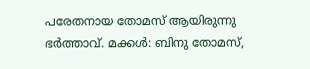പരേതനായ തോമസ് ആയിരുന്നു ഭർത്താവ്. മക്കൾ: ബിനു തോമസ്,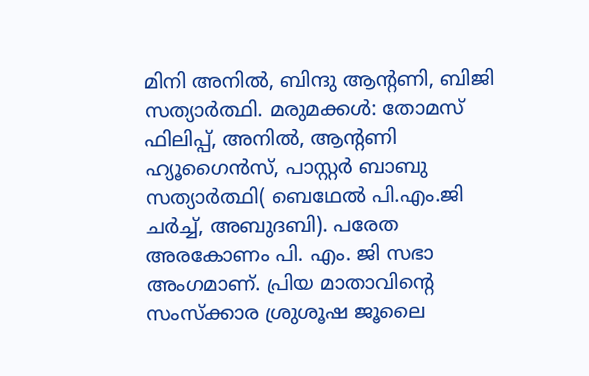മിനി അനിൽ, ബിന്ദു ആന്റണി, ബിജി സത്യാർത്ഥി. മരുമക്കൾ: തോമസ് ഫിലിപ്പ്, അനിൽ, ആന്റണി ഹ്യൂഗൈൻസ്, പാസ്റ്റർ ബാബു സത്യാർത്ഥി( ബെഥേൽ പി.എം.ജി ചർച്ച്, അബുദബി). പരേത അരകോണം പി. എം. ജി സഭാ അംഗമാണ്. പ്രിയ മാതാവിന്റെ സംസ്ക്കാര ശ്രുശൂഷ ജൂലൈ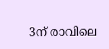3ന് രാവിലെ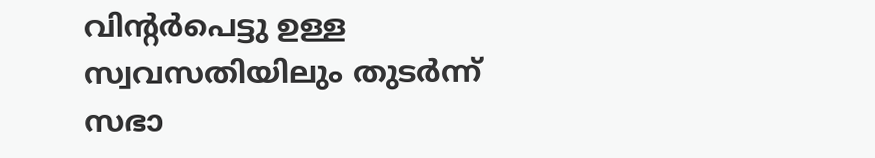വിന്റർപെട്ടു ഉള്ള സ്വവസതിയിലും തുടർന്ന് സഭാ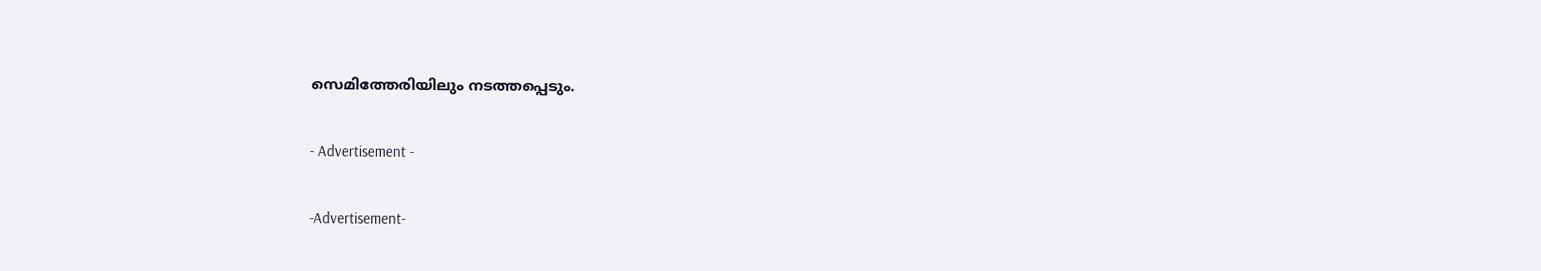സെമിത്തേരിയിലും നടത്തപ്പെടും.

- Advertisement -

-Advertisement-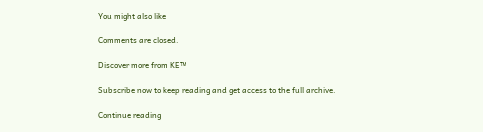You might also like

Comments are closed.

Discover more from KE™

Subscribe now to keep reading and get access to the full archive.

Continue reading